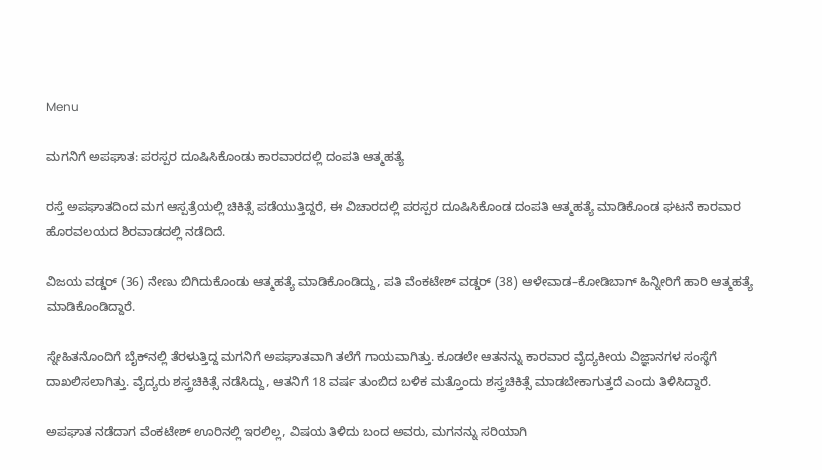Menu

ಮಗನಿಗೆ ಅಪಘಾತ: ಪರಸ್ಪರ ದೂಷಿಸಿಕೊಂಡು ಕಾರವಾರದಲ್ಲಿ ದಂಪತಿ ಆತ್ಮಹತ್ಯೆ

ರಸ್ತೆ ಅಪಘಾತದಿಂದ ಮಗ ಆಸ್ಪತ್ರೆಯಲ್ಲಿ ಚಿಕಿತ್ಸೆ ಪಡೆಯುತ್ತಿದ್ದರೆ, ಈ ವಿಚಾರದಲ್ಲಿ ಪರಸ್ಪರ ದೂಷಿಸಿಕೊಂಡ ದಂಪತಿ ಆತ್ಮಹತ್ಯೆ ಮಾಡಿಕೊಂಡ ಘಟನೆ ಕಾರವಾರ ಹೊರವಲಯದ ಶಿರವಾಡದಲ್ಲಿ ನಡೆದಿದೆ.

ವಿಜಯ ವಡ್ಡರ್ (36) ನೇಣು ಬಿಗಿದುಕೊಂಡು ಆತ್ಮಹತ್ಯೆ ಮಾಡಿಕೊಂಡಿದ್ದು, ಪತಿ ವೆಂಕಟೇಶ್ ವಡ್ಡರ್ (38) ಆಳೇವಾಡ–ಕೋಡಿಬಾಗ್ ಹಿನ್ನೀರಿಗೆ ಹಾರಿ ಆತ್ಮಹತ್ಯೆ ಮಾಡಿಕೊಂಡಿದ್ದಾರೆ.

ಸ್ನೇಹಿತನೊಂದಿಗೆ ಬೈಕ್‌ನಲ್ಲಿ ತೆರಳುತ್ತಿದ್ದ ಮಗನಿಗೆ ಅಪಘಾತವಾಗಿ ತಲೆಗೆ ಗಾಯವಾಗಿತ್ತು. ಕೂಡಲೇ ಆತನನ್ನು ಕಾರವಾರ ವೈದ್ಯಕೀಯ ವಿಜ್ಞಾನಗಳ ಸಂಸ್ಥೆಗೆ ದಾಖಲಿಸಲಾಗಿತ್ತು. ವೈದ್ಯರು ಶಸ್ತ್ರಚಿಕಿತ್ಸೆ ನಡೆಸಿದ್ದು, ಆತನಿಗೆ 18 ವರ್ಷ ತುಂಬಿದ ಬಳಿಕ ಮತ್ತೊಂದು ಶಸ್ತ್ರಚಿಕಿತ್ಸೆ ಮಾಡಬೇಕಾಗುತ್ತದೆ ಎಂದು ತಿಳಿಸಿದ್ದಾರೆ.

ಅಪಘಾತ ನಡೆದಾಗ ವೆಂಕಟೇಶ್ ಊರಿನಲ್ಲಿ ಇರಲಿಲ್ಲ, ವಿಷಯ ತಿಳಿದು ಬಂದ ಅವರು, ಮಗನನ್ನು ಸರಿಯಾಗಿ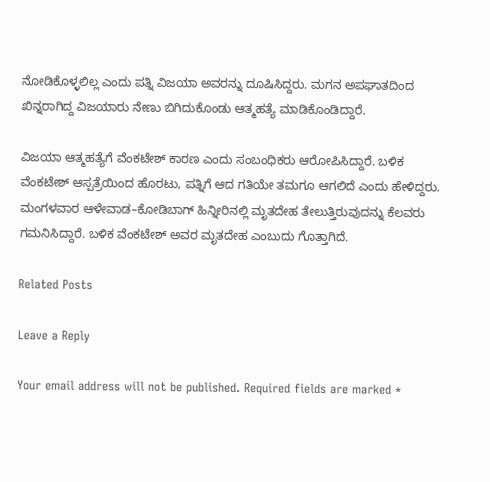ನೋಡಿಕೊಳ್ಳಲಿಲ್ಲ ಎಂದು ಪತ್ನಿ ವಿಜಯಾ ಅವರನ್ನು ದೂಷಿಸಿದ್ದರು. ಮಗನ ಅಪಘಾತದಿಂದ ಖಿನ್ನರಾಗಿದ್ದ ವಿಜಯಾರು ನೇಣು ಬಿಗಿದುಕೊಂಡು ಆತ್ಮಹತ್ಯೆ ಮಾಡಿಕೊಂಡಿದ್ದಾರೆ.

ವಿಜಯಾ ಆತ್ಮಹತ್ಯೆಗೆ ವೆಂಕಟೇಶ್ ಕಾರಣ ಎಂದು ಸಂಬಂಧಿಕರು ಆರೋಪಿಸಿದ್ದಾರೆ. ಬಳಿಕ ವೆಂಕಟೇಶ್ ಆಸ್ಪತ್ರೆಯಿಂದ ಹೊರಟು, ಪತ್ನಿಗೆ ಆದ ಗತಿಯೇ ತಮಗೂ ಆಗಲಿದೆ ಎಂದು ಹೇಳಿದ್ದರು. ಮಂಗಳವಾರ ಆಳೇವಾಡ–ಕೋಡಿಬಾಗ್ ಹಿನ್ನೀರಿನಲ್ಲಿ ಮೃತದೇಹ ತೇಲುತ್ತಿರುವುದನ್ನು ಕೆಲವರು ಗಮನಿಸಿದ್ದಾರೆ. ಬಳಿಕ ವೆಂಕಟೇಶ್ ಅವರ ಮೃತದೇಹ ಎಂಬುದು ಗೊತ್ತಾಗಿದೆ.

Related Posts

Leave a Reply

Your email address will not be published. Required fields are marked *